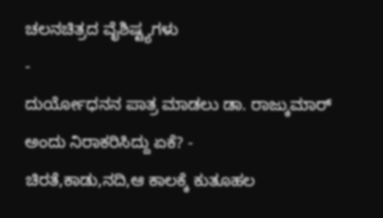ಚಲನಚಿತ್ರದ ವೈಶಿಷ್ಟ್ಯಗಳು
-
ದುರ್ಯೋಧನನ ಪಾತ್ರ ಮಾಡಲು ಡಾ. ರಾಜ್ಕುಮಾರ್ ಅಂದು ನಿರಾಕರಿಸಿದ್ದು ಏಕೆ? -
ಚಿರತೆ,ಕಾಡು,ನದಿ,ಆ ಕಾಲಕ್ಕೆ ಕುತೂಹಲ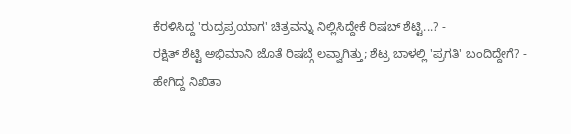ಕೆರಳಿಸಿದ್ದ 'ರುದ್ರಪ್ರಯಾಗ' ಚಿತ್ರವನ್ನು ನಿಲ್ಲಿಸಿದ್ದೇಕೆ ರಿಷಬ್ ಶೆಟ್ಟಿ...? -
ರಕ್ಷಿತ್ ಶೆಟ್ಟಿ ಅಭಿಮಾನಿ ಜೊತೆ ರಿಷಬ್ಗೆ ಲವ್ವಾಗಿತ್ತು; ಶೆಟ್ರ ಬಾಳಲ್ಲಿ 'ಪ್ರಗತಿ' ಬಂದಿದ್ದೇಗೆ? -
ಹೇಗಿದ್ದ ನಿಖಿತಾ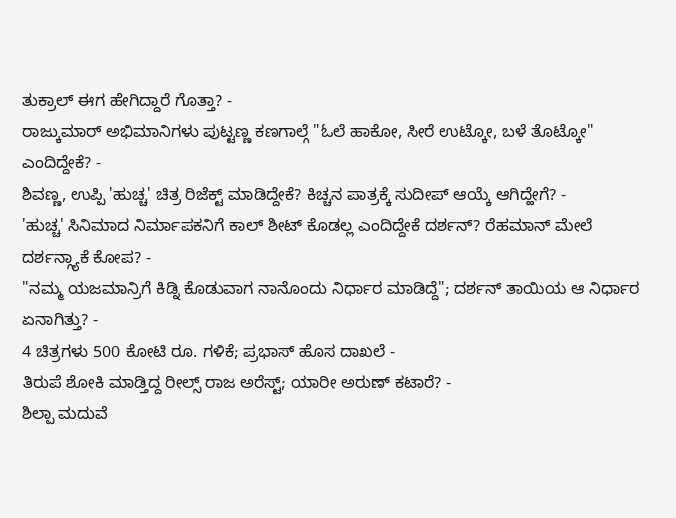ತುಕ್ರಾಲ್ ಈಗ ಹೇಗಿದ್ದಾರೆ ಗೊತ್ತಾ? -
ರಾಜ್ಕುಮಾರ್ ಅಭಿಮಾನಿಗಳು ಪುಟ್ಟಣ್ಣ ಕಣಗಾಲ್ಗೆ "ಓಲೆ ಹಾಕೋ, ಸೀರೆ ಉಟ್ಕೋ, ಬಳೆ ತೊಟ್ಕೋ" ಎಂದಿದ್ದೇಕೆ? -
ಶಿವಣ್ಣ, ಉಪ್ಪಿ 'ಹುಚ್ಚ' ಚಿತ್ರ ರಿಜೆಕ್ಟ್ ಮಾಡಿದ್ದೇಕೆ? ಕಿಚ್ಚನ ಪಾತ್ರಕ್ಕೆ ಸುದೀಪ್ ಆಯ್ಕೆ ಆಗಿದ್ಹೇಗೆ? -
'ಹುಚ್ಚ' ಸಿನಿಮಾದ ನಿರ್ಮಾಪಕನಿಗೆ ಕಾಲ್ ಶೀಟ್ ಕೊಡಲ್ಲ ಎಂದಿದ್ದೇಕೆ ದರ್ಶನ್? ರೆಹಮಾನ್ ಮೇಲೆ ದರ್ಶನ್ಗ್ಯಾಕೆ ಕೋಪ? -
"ನಮ್ಮ ಯಜಮಾನ್ರಿಗೆ ಕಿಡ್ನಿ ಕೊಡುವಾಗ ನಾನೊಂದು ನಿರ್ಧಾರ ಮಾಡಿದ್ದೆ"; ದರ್ಶನ್ ತಾಯಿಯ ಆ ನಿರ್ಧಾರ ಏನಾಗಿತ್ತು? -
4 ಚಿತ್ರಗಳು 500 ಕೋಟಿ ರೂ. ಗಳಿಕೆ; ಪ್ರಭಾಸ್ ಹೊಸ ದಾಖಲೆ -
ತಿರುಪೆ ಶೋಕಿ ಮಾಡ್ತಿದ್ದ ರೀಲ್ಸ್ ರಾಜ ಅರೆಸ್ಟ್; ಯಾರೀ ಅರುಣ್ ಕಟಾರೆ? -
ಶಿಲ್ಪಾ ಮದುವೆ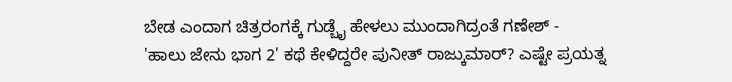ಬೇಡ ಎಂದಾಗ ಚಿತ್ರರಂಗಕ್ಕೆ ಗುಡ್ಬೈ ಹೇಳಲು ಮುಂದಾಗಿದ್ರಂತೆ ಗಣೇಶ್ -
'ಹಾಲು ಜೇನು ಭಾಗ 2' ಕಥೆ ಕೇಳಿದ್ದರೇ ಪುನೀತ್ ರಾಜ್ಕುಮಾರ್? ಎಷ್ಟೇ ಪ್ರಯತ್ನ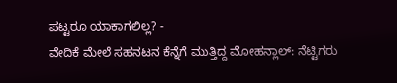ಪಟ್ಟರೂ ಯಾಕಾಗಲಿಲ್ಲ? -
ವೇದಿಕೆ ಮೇಲೆ ಸಹನಟನ ಕೆನ್ನೆಗೆ ಮುತ್ತಿದ್ದ ಮೋಹನ್ಲಾಲ್: ನೆಟ್ಟಿಗರು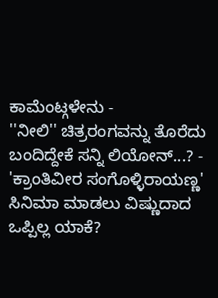ಕಾಮೆಂಟ್ಗಳೇನು -
''ನೀಲಿ'' ಚಿತ್ರರಂಗವನ್ನು ತೊರೆದು ಬಂದಿದ್ದೇಕೆ ಸನ್ನಿ ಲಿಯೋನ್...? -
'ಕ್ರಾಂತಿವೀರ ಸಂಗೊಳ್ಳಿರಾಯಣ್ಣ' ಸಿನಿಮಾ ಮಾಡಲು ವಿಷ್ಣುದಾದ ಒಪ್ಪಿಲ್ಲ ಯಾಕೆ?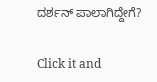ದರ್ಶನ್ ಪಾಲಾಗಿದ್ದೇಗೆ?


Click it and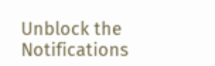Unblock the Notifications